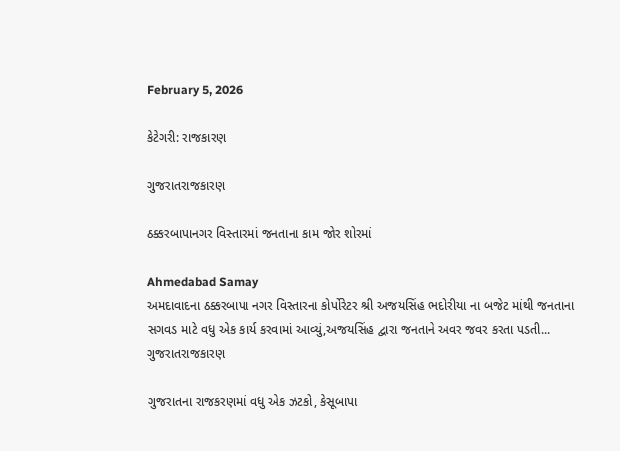February 5, 2026

કેટેગરી: રાજકારણ

ગુજરાતરાજકારણ

ઠક્કરબાપાનગર વિસ્તારમાં જનતાના કામ જોર શોરમાં

Ahmedabad Samay
અમદાવાદના ઠક્કરબાપા નગર વિસ્તારના કોર્પોરેટર શ્રી અજયસિંહ ભદોરીયા ના બજેટ માંથી જનતાના સગવડ માટે વધુ એક કાર્ય કરવામાં આવ્યું,અજયસિંહ દ્વારા જનતાને અવર જવર કરતા પડતી...
ગુજરાતરાજકારણ

ગુજરાતના રાજકરણમાં વધુ એક ઝટકો, કેસૂબાપા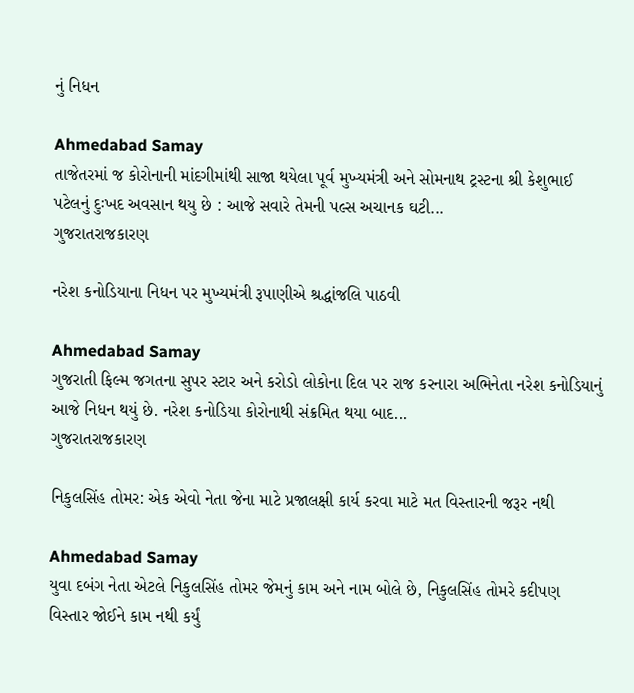નું નિધન

Ahmedabad Samay
તાજેતરમાં જ કોરોનાની માંદગીમાંથી સાજા થયેલા પૂર્વ મુખ્યમંત્રી અને સોમનાથ ટ્રસ્ટના શ્રી કેશુભાઈ પટેલનું દુઃખદ અવસાન થયુ છે : આજે સવારે તેમની પલ્સ અચાનક ઘટી...
ગુજરાતરાજકારણ

નરેશ કનોડિયાના નિધન પર મુખ્યમંત્રી રૂપાણીએ શ્રદ્ધાંજલિ પાઠવી

Ahmedabad Samay
ગુજરાતી ફિલ્મ જગતના સુપર સ્ટાર અને કરોડો લોકોના દિલ પર રાજ કરનારા અભિનેતા નરેશ કનોડિયાનું આજે નિધન થયું છે. નરેશ કનોડિયા કોરોનાથી સંક્રમિત થયા બાદ...
ગુજરાતરાજકારણ

નિકુલસિંહ તોમર: એક એવો નેતા જેના માટે પ્રજાલક્ષી કાર્ય કરવા માટે મત વિસ્તારની જરૂર નથી

Ahmedabad Samay
યુવા દબંગ નેતા એટલે નિકુલસિંહ તોમર જેમનું કામ અને નામ બોલે છે, નિકુલસિંહ તોમરે કદીપણ વિસ્તાર જોઈને કામ નથી કર્યું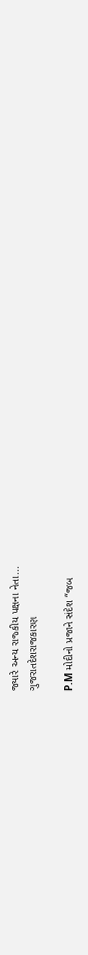જ્યારે અન્ય રાજ્કીય પક્ષના નેતા...
ગુજરાતદેશરાજકારણ

P.M મોદીનો પ્રજાને સંદેશ “જબ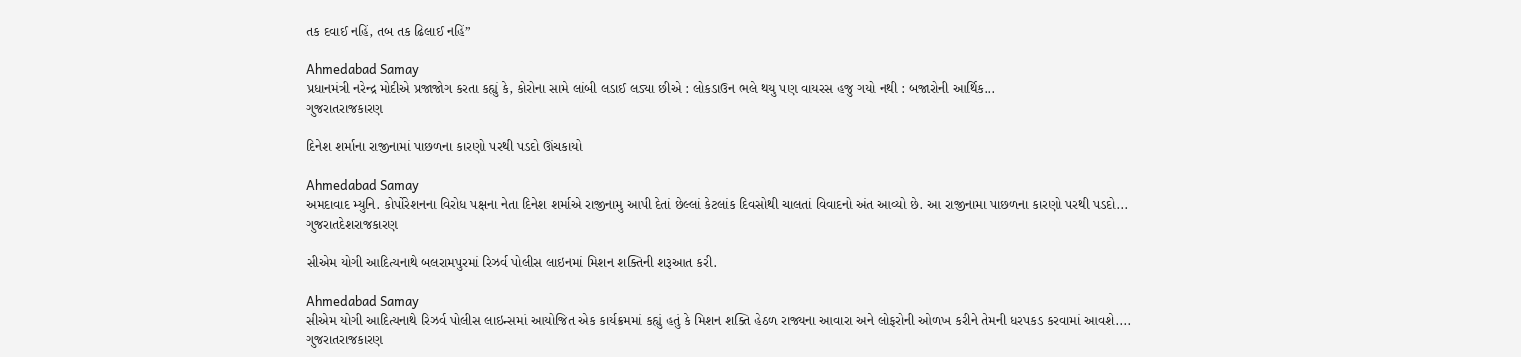તક દવાઈ નહિં, તબ તક ઢિલાઈ નહિં”

Ahmedabad Samay
પ્રધાનમંત્રી નરેન્દ્ર મોદીએ પ્રજાજોગ કરતા કહ્યું કે, કોરોના સામે લાંબી લડાઈ લડ્યા છીએ : લોકડાઉન ભલે થયુ પણ વાયરસ હજુ ગયો નથી : બજારોની આર્થિક...
ગુજરાતરાજકારણ

દિનેશ શર્માના રાજીનામાં પાછળના કારણો પરથી પડદો ઊંચકાયો

Ahmedabad Samay
અમદાવાદ મ્યુનિ. કોર્પોરેશનના વિરોધ પક્ષના નેતા દિનેશ શર્માએ રાજીનામુ આપી દેતાં છેલ્લાં કેટલાંક દિવસોથી ચાલતાં વિવાદનો અંત આવ્યો છે. આ રાજીનામા પાછળના કારણો પરથી પડદો...
ગુજરાતદેશરાજકારણ

સીએમ યોગી આદિત્યનાથે બલરામપુરમાં રિઝર્વ પોલીસ લાઇનમાં મિશન શક્તિની શરૂઆત કરી.

Ahmedabad Samay
સીએમ યોગી આદિત્યનાથે રિઝર્વ પોલીસ લાઇન્સમાં આયોજિત એક કાર્યક્રમમાં કહ્યું હતું કે મિશન શક્તિ હેઠળ રાજ્યના આવારા અને લોફરોની ઓળખ કરીને તેમની ધરપકડ કરવામાં આવશે....
ગુજરાતરાજકારણ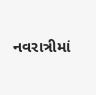નવરાત્રીમાં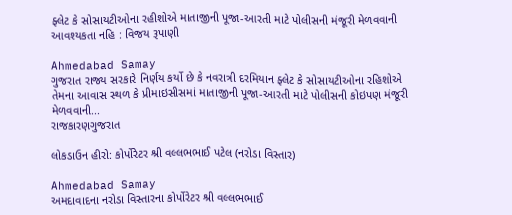ફ્લેટ કે સોસાયટીઓના રહીશોએ માતાજીની પૂજા-આરતી માટે પોલીસની મંજૂરી મેળવવાની આવશ્યકતા નહિ : વિજય રૂપાણી

Ahmedabad Samay
ગુજરાત રાજ્ય સરકારે નિર્ણય કર્યો છે કે નવરાત્રી દરમિયાન ફ્લેટ કે સોસાયટીઓના રહિશોએ તેમના આવાસ સ્થળ કે પ્રીમાઇસીસમાં માતાજીની પૂજા-આરતી માટે પોલીસની કોઇપણ મંજૂરી મેળવવાની...
રાજકારણગુજરાત

લોકડાઉન હીરો: કોર્પોરેટર શ્રી વલ્લભભાઈ પટેલ (નરોડા વિસ્તાર)

Ahmedabad Samay
અમદાવાદના નરોડા વિસ્તારના કોર્પોરેટર શ્રી વલ્લભભાઈ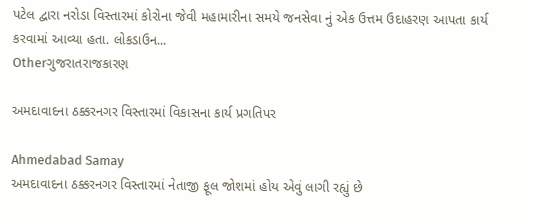પટેલ દ્વારા નરોડા વિસ્તારમાં કોરોના જેવી મહામારીના સમયે જનસેવા નું એક ઉત્તમ ઉદાહરણ આપતા કાર્ય કરવામાં આવ્યા હતા. લોકડાઉન...
Otherગુજરાતરાજકારણ

અમદાવાદના ઠક્કરનગર વિસ્તારમાં વિકાસના કાર્ય પ્રગતિપર

Ahmedabad Samay
અમદાવાદના ઠક્કરનગર વિસ્તારમાં નેતાજી ફૂલ જોશમાં હોય એવું લાગી રહ્યું છે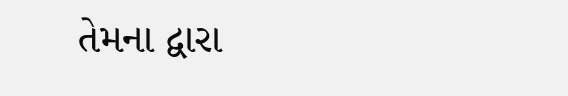તેમના દ્વારા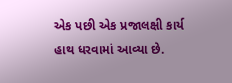એક પછી એક પ્રજાલક્ષી કાર્ય હાથ ધરવામાં આવ્યા છે.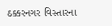ઠક્કરનગર વિસ્તારના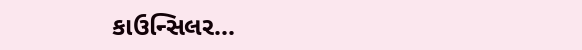કાઉન્સિલર...